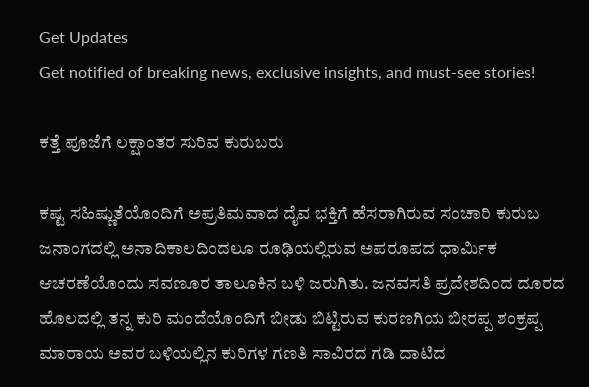Get Updates
Get notified of breaking news, exclusive insights, and must-see stories!

ಕತ್ತೆ ಪೂಜೆಗೆ ಲಕ್ಷಾಂತರ ಸುರಿವ ಕುರುಬರು

ಕಷ್ಟ ಸಹಿಷ್ಣುತೆಯೊಂದಿಗೆ ಅಪ್ರತಿಮವಾದ ದೈವ ಭಕ್ತಿಗೆ ಹೆಸರಾಗಿರುವ ಸಂಚಾರಿ ಕುರುಬ ಜನಾಂಗದಲ್ಲಿ ಅನಾದಿಕಾಲದಿಂದಲೂ ರೂಢಿಯಲ್ಲಿರುವ ಅಪರೂಪದ ಧಾರ್ಮಿಕ ಆಚರಣೆಯೊಂದು ಸವಣೂರ ತಾಲೂಕಿನ ಬಳಿ ಜರುಗಿತು. ಜನವಸತಿ ಪ್ರದೇಶದಿಂದ ದೂರದ ಹೊಲದಲ್ಲಿ ತನ್ನ ಕುರಿ ಮಂದೆಯೊಂದಿಗೆ ಬೀಡು ಬಿಟ್ಟಿರುವ ಕುರಣಗಿಯ ಬೀರಪ್ಪ ಶಂಕ್ರಪ್ಪ ಮಾರಾಯ ಅವರ ಬಳಿಯಲ್ಲಿನ ಕುರಿಗಳ ಗಣತಿ ಸಾವಿರದ ಗಡಿ ದಾಟಿದ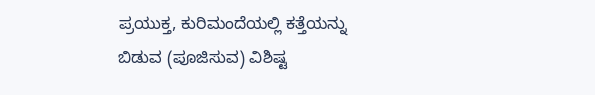ಪ್ರಯುಕ್ತ, ಕುರಿಮಂದೆಯಲ್ಲಿ ಕತ್ತೆಯನ್ನು ಬಿಡುವ (ಪೂಜಿಸುವ) ವಿಶಿಷ್ಟ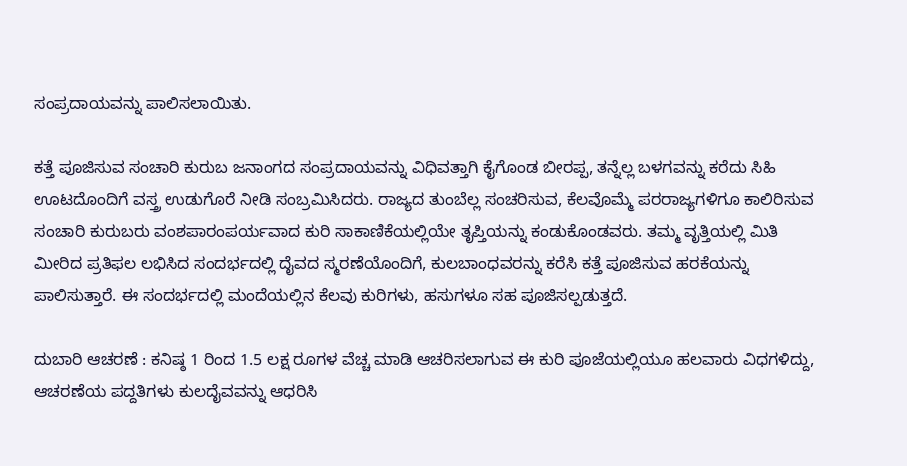ಸಂಪ್ರದಾಯವನ್ನು ಪಾಲಿಸಲಾಯಿತು.

ಕತ್ತೆ ಪೂಜಿಸುವ ಸಂಚಾರಿ ಕುರುಬ ಜನಾಂಗದ ಸಂಪ್ರದಾಯವನ್ನು ವಿಧಿವತ್ತಾಗಿ ಕೈಗೊಂಡ ಬೀರಪ್ಪ, ತನ್ನೆಲ್ಲ ಬಳಗವನ್ನು ಕರೆದು ಸಿಹಿ ಊಟದೊಂದಿಗೆ ವಸ್ತ್ರ ಉಡುಗೊರೆ ನೀಡಿ ಸಂಬ್ರಮಿಸಿದರು. ರಾಜ್ಯದ ತುಂಬೆಲ್ಲ ಸಂಚರಿಸುವ, ಕೆಲವೊಮ್ಮೆ ಪರರಾಜ್ಯಗಳಿಗೂ ಕಾಲಿರಿಸುವ ಸಂಚಾರಿ ಕುರುಬರು ವಂಶಪಾರಂಪರ್ಯವಾದ ಕುರಿ ಸಾಕಾಣಿಕೆಯಲ್ಲಿಯೇ ತೃಪ್ತಿಯನ್ನು ಕಂಡುಕೊಂಡವರು. ತಮ್ಮ ವೃತ್ತಿಯಲ್ಲಿ ಮಿತಿ ಮೀರಿದ ಪ್ರತಿಫಲ ಲಭಿಸಿದ ಸಂದರ್ಭದಲ್ಲಿ ದೈವದ ಸ್ಮರಣೆಯೊಂದಿಗೆ, ಕುಲಬಾಂಧವರನ್ನು ಕರೆಸಿ ಕತ್ತೆ ಪೂಜಿಸುವ ಹರಕೆಯನ್ನು ಪಾಲಿಸುತ್ತಾರೆ. ಈ ಸಂದರ್ಭದಲ್ಲಿ ಮಂದೆಯಲ್ಲಿನ ಕೆಲವು ಕುರಿಗಳು, ಹಸುಗಳೂ ಸಹ ಪೂಜಿಸಲ್ಪಡುತ್ತದೆ.

ದುಬಾರಿ ಆಚರಣೆ : ಕನಿಷ್ಠ 1 ರಿಂದ 1.5 ಲಕ್ಷ ರೂಗಳ ವೆಚ್ಚ ಮಾಡಿ ಆಚರಿಸಲಾಗುವ ಈ ಕುರಿ ಪೂಜೆಯಲ್ಲಿಯೂ ಹಲವಾರು ವಿಧಗಳಿದ್ದು, ಆಚರಣೆಯ ಪದ್ದತಿಗಳು ಕುಲದೈವವನ್ನು ಆಧರಿಸಿ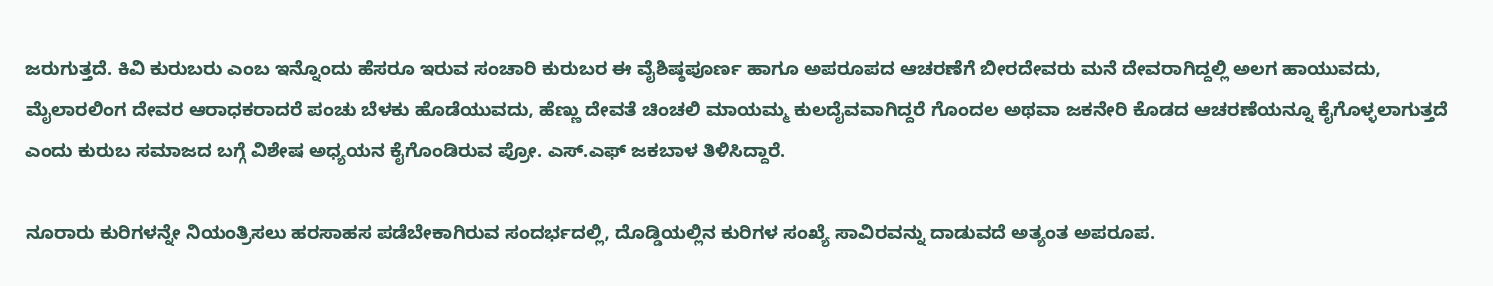ಜರುಗುತ್ತದೆ. ಕಿವಿ ಕುರುಬರು ಎಂಬ ಇನ್ನೊಂದು ಹೆಸರೂ ಇರುವ ಸಂಚಾರಿ ಕುರುಬರ ಈ ವೈಶಿಷ್ಠಪೂರ್ಣ ಹಾಗೂ ಅಪರೂಪದ ಆಚರಣೆಗೆ ಬೀರದೇವರು ಮನೆ ದೇವರಾಗಿದ್ದಲ್ಲಿ ಅಲಗ ಹಾಯುವದು, ಮೈಲಾರಲಿಂಗ ದೇವರ ಆರಾಧಕರಾದರೆ ಪಂಚು ಬೆಳಕು ಹೊಡೆಯುವದು, ಹೆಣ್ಣು ದೇವತೆ ಚಿಂಚಲಿ ಮಾಯಮ್ಮ ಕುಲದೈವವಾಗಿದ್ದರೆ ಗೊಂದಲ ಅಥವಾ ಜಕನೇರಿ ಕೊಡದ ಆಚರಣೆಯನ್ನೂ ಕೈಗೊಳ್ಳಲಾಗುತ್ತದೆ ಎಂದು ಕುರುಬ ಸಮಾಜದ ಬಗ್ಗೆ ವಿಶೇಷ ಅಧ್ಯಯನ ಕೈಗೊಂಡಿರುವ ಪ್ರೋ. ಎಸ್.ಎಫ್ ಜಕಬಾಳ ತಿಳಿಸಿದ್ದಾರೆ.

ನೂರಾರು ಕುರಿಗಳನ್ನೇ ನಿಯಂತ್ರಿಸಲು ಹರಸಾಹಸ ಪಡೆಬೇಕಾಗಿರುವ ಸಂದರ್ಭದಲ್ಲಿ, ದೊಡ್ಡಿಯಲ್ಲಿನ ಕುರಿಗಳ ಸಂಖ್ಯೆ ಸಾವಿರವನ್ನು ದಾಡುವದೆ ಅತ್ಯಂತ ಅಪರೂಪ.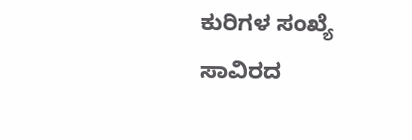ಕುರಿಗಳ ಸಂಖ್ಯೆ ಸಾವಿರದ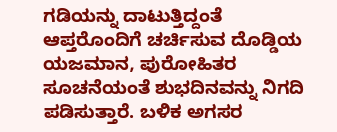ಗಡಿಯನ್ನು ದಾಟುತ್ತಿದ್ದಂತೆ ಆಪ್ತರೊಂದಿಗೆ ಚರ್ಚಿಸುವ ದೊಡ್ಡಿಯ ಯಜಮಾನ, ಪುರೋಹಿತರ ಸೂಚನೆಯಂತೆ ಶುಭದಿನವನ್ನು ನಿಗದಿ ಪಡಿಸುತ್ತಾರೆ. ಬಳಿಕ ಅಗಸರ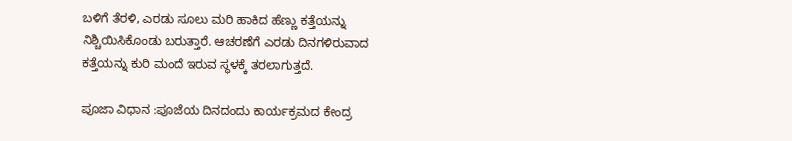ಬಳಿಗೆ ತೆರಳಿ, ಎರಡು ಸೂಲು ಮರಿ ಹಾಕಿದ ಹೆಣ್ಣು ಕತ್ತೆಯನ್ನು ನಿಶ್ಚಿಯಿಸಿಕೊಂಡು ಬರುತ್ತಾರೆ. ಆಚರಣೆಗೆ ಎರಡು ದಿನಗಳಿರುವಾದ ಕತ್ತೆಯನ್ನು ಕುರಿ ಮಂದೆ ಇರುವ ಸ್ಥಳಕ್ಕೆ ತರಲಾಗುತ್ತದೆ.

ಪೂಜಾ ವಿಧಾನ :ಪೂಜೆಯ ದಿನದಂದು ಕಾರ್ಯಕ್ರಮದ ಕೇಂದ್ರ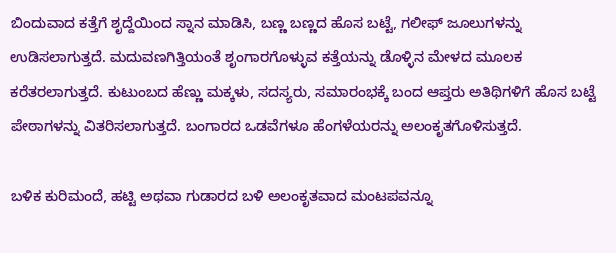ಬಿಂದುವಾದ ಕತ್ತೆಗೆ ಶೃದ್ದೆಯಿಂದ ಸ್ನಾನ ಮಾಡಿಸಿ, ಬಣ್ಣ ಬಣ್ಣದ ಹೊಸ ಬಟ್ಟೆ, ಗಲೀಫ್ ಜೂಲುಗಳನ್ನು ಉಡಿಸಲಾಗುತ್ತದೆ. ಮದುವಣಗಿತ್ತಿಯಂತೆ ಶೃಂಗಾರಗೊಳ್ಳುವ ಕತ್ತೆಯನ್ನು ಡೊಳ್ಳಿನ ಮೇಳದ ಮೂಲಕ ಕರೆತರಲಾಗುತ್ತದೆ. ಕುಟುಂಬದ ಹೆಣ್ಣು ಮಕ್ಕಳು, ಸದಸ್ಯರು, ಸಮಾರಂಭಕ್ಕೆ ಬಂದ ಆಪ್ತರು ಅತಿಥಿಗಳಿಗೆ ಹೊಸ ಬಟ್ಟೆ ಪೇಠಾಗಳನ್ನು ವಿತರಿಸಲಾಗುತ್ತದೆ. ಬಂಗಾರದ ಒಡವೆಗಳೂ ಹೆಂಗಳೆಯರನ್ನು ಅಲಂಕೃತಗೊಳಿಸುತ್ತದೆ.

ಬಳಿಕ ಕುರಿಮಂದೆ, ಹಟ್ಟಿ ಅಥವಾ ಗುಡಾರದ ಬಳಿ ಅಲಂಕೃತವಾದ ಮಂಟಪವನ್ನೂ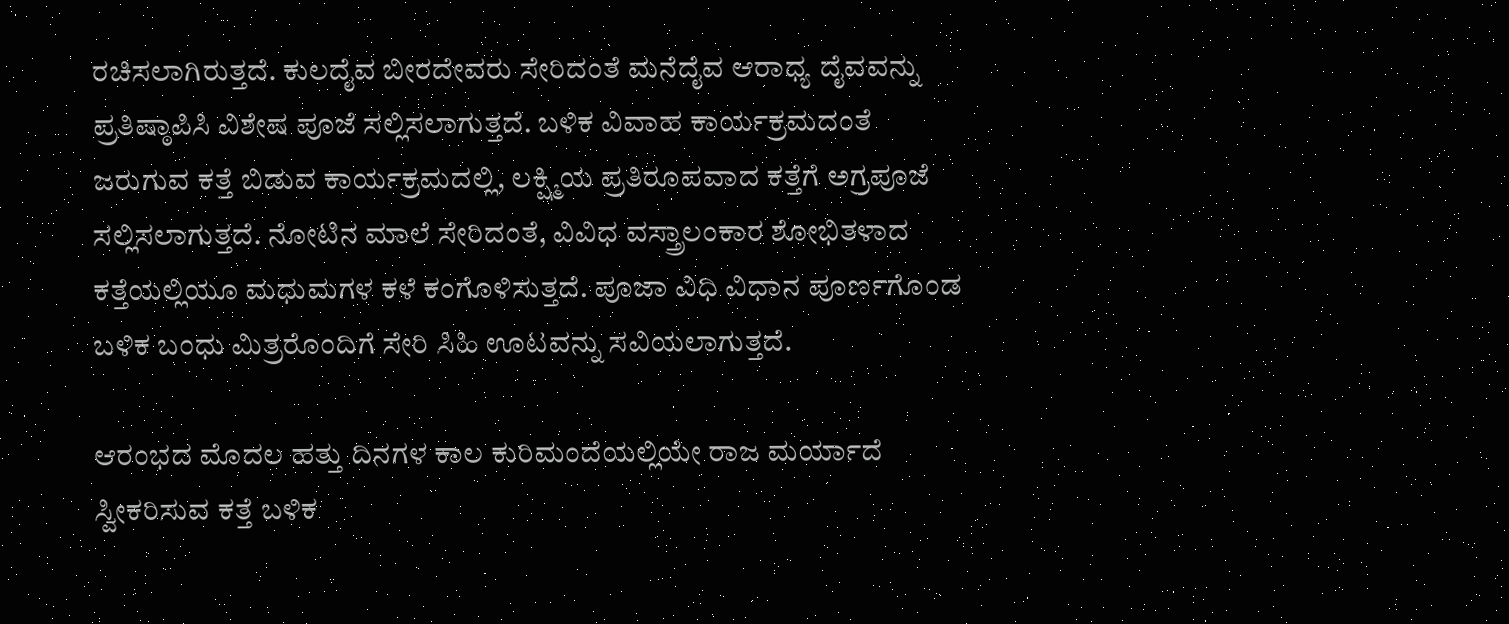ರಚಿಸಲಾಗಿರುತ್ತದೆ. ಕುಲದೈವ ಬೀರದೇವರು ಸೇರಿದಂತೆ ಮನೆದೈವ ಆರಾಧ್ಯ ದೈವವನ್ನು ಪ್ರತಿಷ್ಠಾಪಿಸಿ ವಿಶೇಷ ಪೂಜೆ ಸಲ್ಲಿಸಲಾಗುತ್ತದೆ. ಬಳಿಕ ವಿವಾಹ ಕಾರ್ಯಕ್ರಮದಂತೆ ಜರುಗುವ ಕತ್ತೆ ಬಿಡುವ ಕಾರ್ಯಕ್ರಮದಲ್ಲಿ, ಲಕ್ಷ್ಮಿಯ ಪ್ರತಿರೂಪವಾದ ಕತ್ತೆಗೆ ಅಗ್ರಪೂಜೆ ಸಲ್ಲಿಸಲಾಗುತ್ತದೆ. ನೋಟಿನ ಮಾಲೆ ಸೇರಿದಂತೆ, ವಿವಿಧ ವಸ್ತ್ರಾಲಂಕಾರ ಶೋಭಿತಳಾದ ಕತ್ತೆಯಲ್ಲಿಯೂ ಮಧುಮಗಳ ಕಳೆ ಕಂಗೊಳಿಸುತ್ತದೆ. ಪೂಜಾ ವಿಧಿ ವಿಧಾನ ಪೂರ್ಣಗೊಂಡ ಬಳಿಕ ಬಂಧು ಮಿತ್ರರೊಂದಿಗೆ ಸೇರಿ ಸಿಹಿ ಊಟವನ್ನು ಸವಿಯಲಾಗುತ್ತದೆ.

ಆರಂಭದ ಮೊದಲ ಹತ್ತು ದಿನಗಳ ಕಾಲ ಕುರಿಮಂದೆಯಲ್ಲಿಯೇ ರಾಜ ಮರ್ಯಾದೆ ಸ್ವೀಕರಿಸುವ ಕತ್ತೆ ಬಳಿಕ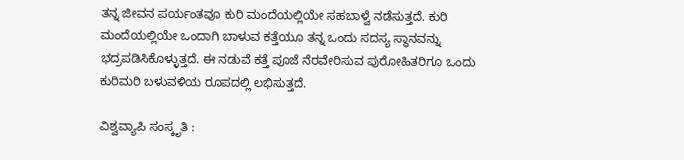ತನ್ನ ಜೀವನ ಪರ್ಯಂತವೂ ಕುರಿ ಮಂದೆಯಲ್ಲಿಯೇ ಸಹಬಾಳ್ವೆ ನಡೆಸುತ್ತದೆ. ಕುರಿ ಮಂದೆಯಲ್ಲಿಯೇ ಒಂದಾಗಿ ಬಾಳುವ ಕತ್ತೆಯೂ ತನ್ನ ಒಂದು ಸದಸ್ಯ ಸ್ಥಾನವನ್ನು ಭದ್ರಪಡಿಸಿಕೊಳ್ಳುತ್ತದೆ. ಈ ನಡುವೆ ಕತ್ತೆ ಪೂಜೆ ನೆರವೇರಿಸುವ ಪುರೋಹಿತರಿಗೂ ಒಂದು ಕುರಿಮರಿ ಬಳುವಳಿಯ ರೂಪದಲ್ಲಿ ಲಭಿಸುತ್ತದೆ.

ವಿಶ್ವವ್ಯಾಪಿ ಸಂಸ್ಕೃತಿ :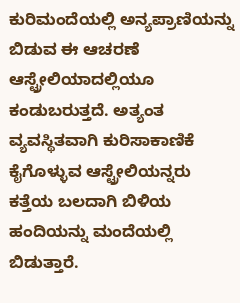ಕುರಿಮಂದೆಯಲ್ಲಿ ಅನ್ಯಪ್ರಾಣಿಯನ್ನು ಬಿಡುವ ಈ ಆಚರಣೆ ಆಸ್ಟ್ರೇಲಿಯಾದಲ್ಲಿಯೂ ಕಂಡುಬರುತ್ತದೆ. ಅತ್ಯಂತ ವ್ಯವಸ್ಥಿತವಾಗಿ ಕುರಿಸಾಕಾಣಿಕೆ ಕೈಗೊಳ್ಳುವ ಆಸ್ಟ್ರೇಲಿಯನ್ನರು ಕತ್ತೆಯ ಬಲದಾಗಿ ಬಿಳಿಯ ಹಂದಿಯನ್ನು ಮಂದೆಯಲ್ಲಿ ಬಿಡುತ್ತಾರೆ.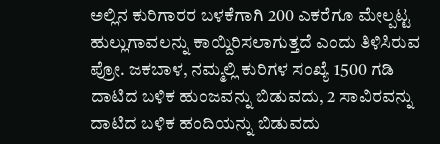ಅಲ್ಲಿನ ಕುರಿಗಾರರ ಬಳಕೆಗಾಗಿ 200 ಎಕರೆಗೂ ಮೇಲ್ಪಟ್ಟ ಹುಲ್ಲುಗಾವಲನ್ನು ಕಾಯ್ದಿರಿಸಲಾಗುತ್ತದೆ ಎಂದು ತಿಳಿಸಿರುವ ಪ್ರೋ. ಜಕಬಾಳ, ನಮ್ಮಲ್ಲಿ ಕುರಿಗಳ ಸಂಖ್ಯೆ 1500 ಗಡಿ ದಾಟಿದ ಬಳಿಕ ಹುಂಜವನ್ನು ಬಿಡುವದು, 2 ಸಾವಿರವನ್ನು ದಾಟಿದ ಬಳಿಕ ಹಂದಿಯನ್ನು ಬಿಡುವದು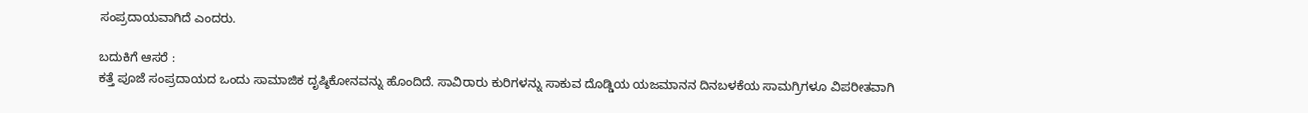ಸಂಪ್ರದಾಯವಾಗಿದೆ ಎಂದರು.

ಬದುಕಿಗೆ ಆಸರೆ :
ಕತ್ತೆ ಪೂಜೆ ಸಂಪ್ರದಾಯದ ಒಂದು ಸಾಮಾಜಿಕ ದೃಷ್ಠಿಕೋನವನ್ನು ಹೊಂದಿದೆ. ಸಾವಿರಾರು ಕುರಿಗಳನ್ನು ಸಾಕುವ ದೊಡ್ಡಿಯ ಯಜಮಾನನ ದಿನಬಳಕೆಯ ಸಾಮಗ್ರಿಗಳೂ ವಿಪರೀತವಾಗಿ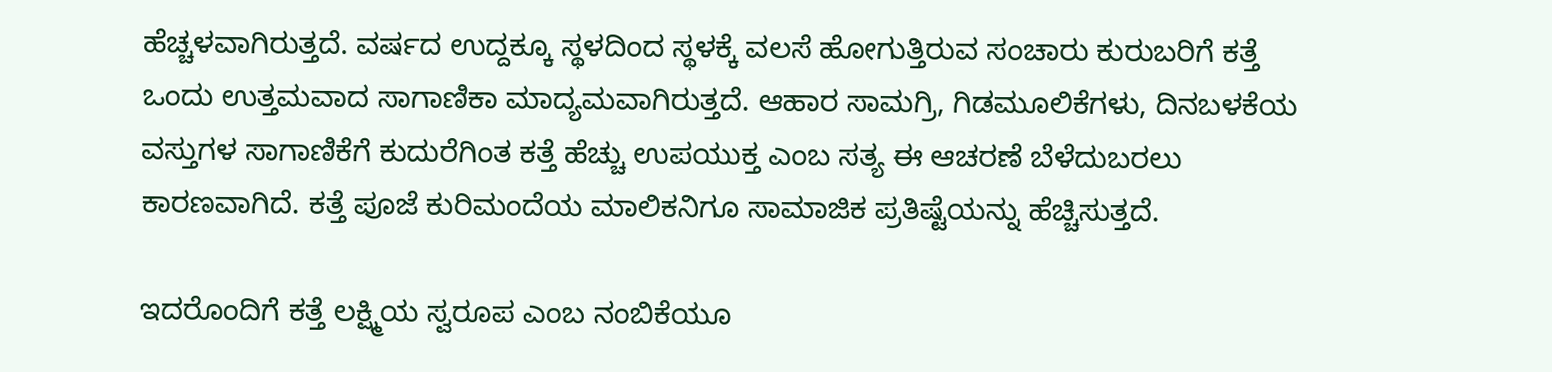ಹೆಚ್ಚಳವಾಗಿರುತ್ತದೆ. ವರ್ಷದ ಉದ್ದಕ್ಕೂ ಸ್ಥಳದಿಂದ ಸ್ಥಳಕ್ಕೆ ವಲಸೆ ಹೋಗುತ್ತಿರುವ ಸಂಚಾರು ಕುರುಬರಿಗೆ ಕತ್ತೆ ಒಂದು ಉತ್ತಮವಾದ ಸಾಗಾಣಿಕಾ ಮಾದ್ಯಮವಾಗಿರುತ್ತದೆ. ಆಹಾರ ಸಾಮಗ್ರಿ, ಗಿಡಮೂಲಿಕೆಗಳು, ದಿನಬಳಕೆಯ ವಸ್ತುಗಳ ಸಾಗಾಣಿಕೆಗೆ ಕುದುರೆಗಿಂತ ಕತ್ತೆ ಹೆಚ್ಚು ಉಪಯುಕ್ತ ಎಂಬ ಸತ್ಯ ಈ ಆಚರಣೆ ಬೆಳೆದುಬರಲು ಕಾರಣವಾಗಿದೆ. ಕತ್ತೆ ಪೂಜೆ ಕುರಿಮಂದೆಯ ಮಾಲಿಕನಿಗೂ ಸಾಮಾಜಿಕ ಪ್ರತಿಷ್ಟೆಯನ್ನು ಹೆಚ್ಚಿಸುತ್ತದೆ.

ಇದರೊಂದಿಗೆ ಕತ್ತೆ ಲಕ್ಷ್ಮಿಯ ಸ್ವರೂಪ ಎಂಬ ನಂಬಿಕೆಯೂ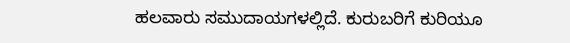ಹಲವಾರು ಸಮುದಾಯಗಳಲ್ಲಿದೆ. ಕುರುಬರಿಗೆ ಕುರಿಯೂ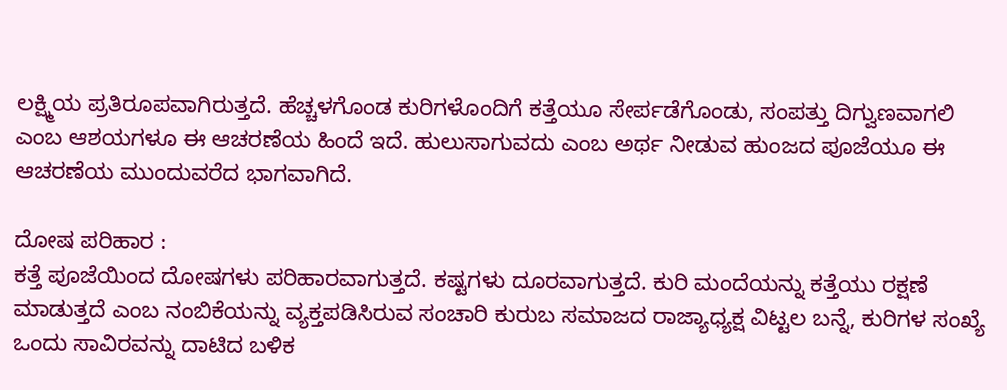ಲಕ್ಷ್ಮಿಯ ಪ್ರತಿರೂಪವಾಗಿರುತ್ತದೆ. ಹೆಚ್ಚಳಗೊಂಡ ಕುರಿಗಳೊಂದಿಗೆ ಕತ್ತೆಯೂ ಸೇರ್ಪಡೆಗೊಂಡು, ಸಂಪತ್ತು ದಿಗ್ವುಣವಾಗಲಿ ಎಂಬ ಆಶಯಗಳೂ ಈ ಆಚರಣೆಯ ಹಿಂದೆ ಇದೆ. ಹುಲುಸಾಗುವದು ಎಂಬ ಅರ್ಥ ನೀಡುವ ಹುಂಜದ ಪೂಜೆಯೂ ಈ ಆಚರಣೆಯ ಮುಂದುವರೆದ ಭಾಗವಾಗಿದೆ.

ದೋಷ ಪರಿಹಾರ :
ಕತ್ತೆ ಪೂಜೆಯಿಂದ ದೋಷಗಳು ಪರಿಹಾರವಾಗುತ್ತದೆ. ಕಷ್ಟಗಳು ದೂರವಾಗುತ್ತದೆ. ಕುರಿ ಮಂದೆಯನ್ನು ಕತ್ತೆಯು ರಕ್ಷಣೆ ಮಾಡುತ್ತದೆ ಎಂಬ ನಂಬಿಕೆಯನ್ನು ವ್ಯಕ್ತಪಡಿಸಿರುವ ಸಂಚಾರಿ ಕುರುಬ ಸಮಾಜದ ರಾಜ್ಯಾಧ್ಯಕ್ಷ ವಿಟ್ಟಲ ಬನ್ನೆ, ಕುರಿಗಳ ಸಂಖ್ಯೆ ಒಂದು ಸಾವಿರವನ್ನು ದಾಟಿದ ಬಳಿಕ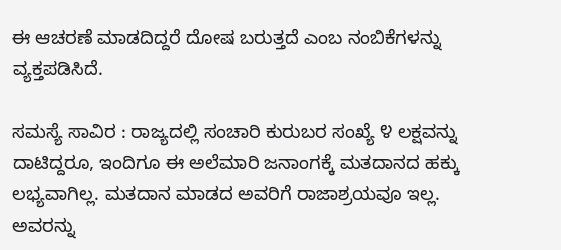ಈ ಆಚರಣೆ ಮಾಡದಿದ್ದರೆ ದೋಷ ಬರುತ್ತದೆ ಎಂಬ ನಂಬಿಕೆಗಳನ್ನು ವ್ಯಕ್ತಪಡಿಸಿದೆ.

ಸಮಸ್ಯೆ ಸಾವಿರ : ರಾಜ್ಯದಲ್ಲಿ ಸಂಚಾರಿ ಕುರುಬರ ಸಂಖ್ಯೆ ೪ ಲಕ್ಷವನ್ನು ದಾಟಿದ್ದರೂ, ಇಂದಿಗೂ ಈ ಅಲೆಮಾರಿ ಜನಾಂಗಕ್ಕೆ ಮತದಾನದ ಹಕ್ಕು ಲಭ್ಯವಾಗಿಲ್ಲ. ಮತದಾನ ಮಾಡದ ಅವರಿಗೆ ರಾಜಾಶ್ರಯವೂ ಇಲ್ಲ. ಅವರನ್ನು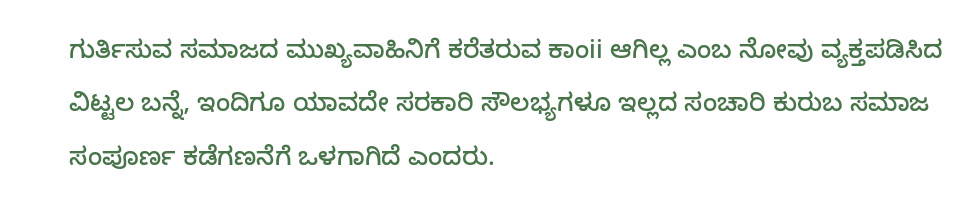ಗುರ್ತಿಸುವ ಸಮಾಜದ ಮುಖ್ಯವಾಹಿನಿಗೆ ಕರೆತರುವ ಕಾಂii ಆಗಿಲ್ಲ ಎಂಬ ನೋವು ವ್ಯಕ್ತಪಡಿಸಿದ ವಿಟ್ಟಲ ಬನ್ನೆ, ಇಂದಿಗೂ ಯಾವದೇ ಸರಕಾರಿ ಸೌಲಭ್ಯಗಳೂ ಇಲ್ಲದ ಸಂಚಾರಿ ಕುರುಬ ಸಮಾಜ ಸಂಪೂರ್ಣ ಕಡೆಗಣನೆಗೆ ಒಳಗಾಗಿದೆ ಎಂದರು.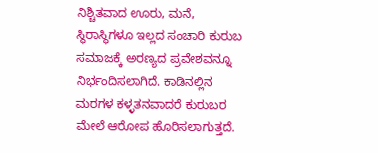ನಿಶ್ಚಿತವಾದ ಊರು, ಮನೆ, ಸ್ಥಿರಾಸ್ಥಿಗಳೂ ಇಲ್ಲದ ಸಂಚಾರಿ ಕುರುಬ ಸಮಾಜಕ್ಕೆ ಅರಣ್ಯದ ಪ್ರವೇಶವನ್ನೂ ನಿರ್ಭಂದಿಸಲಾಗಿದೆ. ಕಾಡಿನಲ್ಲಿನ ಮರಗಳ ಕಳ್ಳತನವಾದರೆ ಕುರುಬರ ಮೇಲೆ ಆರೋಪ ಹೊರಿಸಲಾಗುತ್ತದೆ.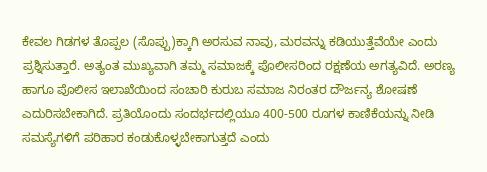ಕೇವಲ ಗಿಡಗಳ ತೊಪ್ಪಲ (ಸೊಪ್ಪು)ಕ್ಕಾಗಿ ಅರಸುವ ನಾವು, ಮರವನ್ನು ಕಡಿಯುತ್ತೆವೆಯೇ ಎಂದು ಪ್ರಶ್ನಿಸುತ್ತಾರೆ. ಅತ್ಯಂತ ಮುಖ್ಯವಾಗಿ ತಮ್ಮ ಸಮಾಜಕ್ಕೆ ಪೊಲೀಸರಿಂದ ರಕ್ಷಣೆಯ ಅಗತ್ಯವಿದೆ. ಅರಣ್ಯ ಹಾಗೂ ಪೊಲೀಸ ಇಲಾಖೆಯಿಂದ ಸಂಚಾರಿ ಕುರುಬ ಸಮಾಜ ನಿರಂತರ ದೌರ್ಜನ್ಯ ಶೋಷಣೆ ಎದುರಿಸಬೇಕಾಗಿದೆ. ಪ್ರತಿಯೊಂದು ಸಂದರ್ಭದಲ್ಲಿಯೂ 400-500 ರೂಗಳ ಕಾಣಿಕೆಯನ್ನು ನೀಡಿ ಸಮಸ್ಯೆಗಳಿಗೆ ಪರಿಹಾರ ಕಂಡುಕೊಳ್ಳಬೇಕಾಗುತ್ತದೆ ಎಂದು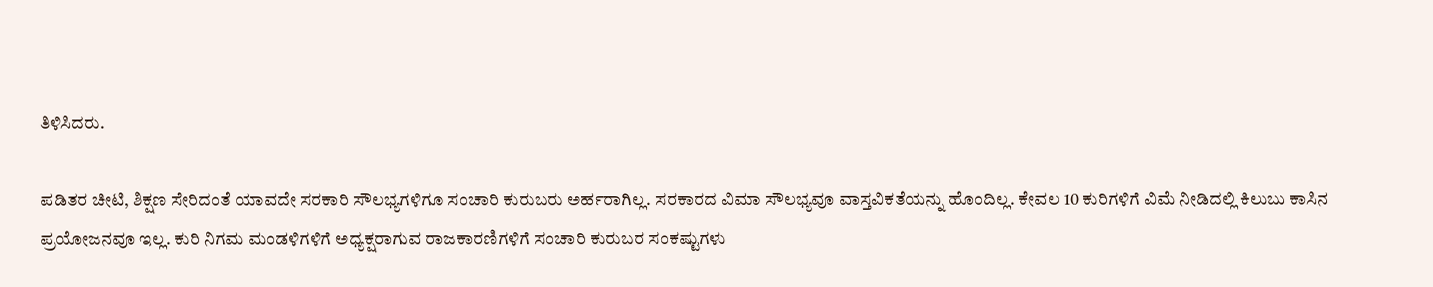ತಿಳಿಸಿದರು.

ಪಡಿತರ ಚೀಟಿ, ಶಿಕ್ಷಣ ಸೇರಿದಂತೆ ಯಾವದೇ ಸರಕಾರಿ ಸೌಲಭ್ಯಗಳಿಗೂ ಸಂಚಾರಿ ಕುರುಬರು ಅರ್ಹರಾಗಿಲ್ಲ. ಸರಕಾರದ ವಿಮಾ ಸೌಲಭ್ಯವೂ ವಾಸ್ತವಿಕತೆಯನ್ನು ಹೊಂದಿಲ್ಲ. ಕೇವಲ 10 ಕುರಿಗಳಿಗೆ ವಿಮೆ ನೀಡಿದಲ್ಲಿ ಕಿಲುಬು ಕಾಸಿನ ಪ್ರಯೋಜನವೂ ಇಲ್ಲ. ಕುರಿ ನಿಗಮ ಮಂಡಳಿಗಳಿಗೆ ಅಧ್ಯಕ್ಷರಾಗುವ ರಾಜಕಾರಣಿಗಳಿಗೆ ಸಂಚಾರಿ ಕುರುಬರ ಸಂಕಷ್ಟುಗಳು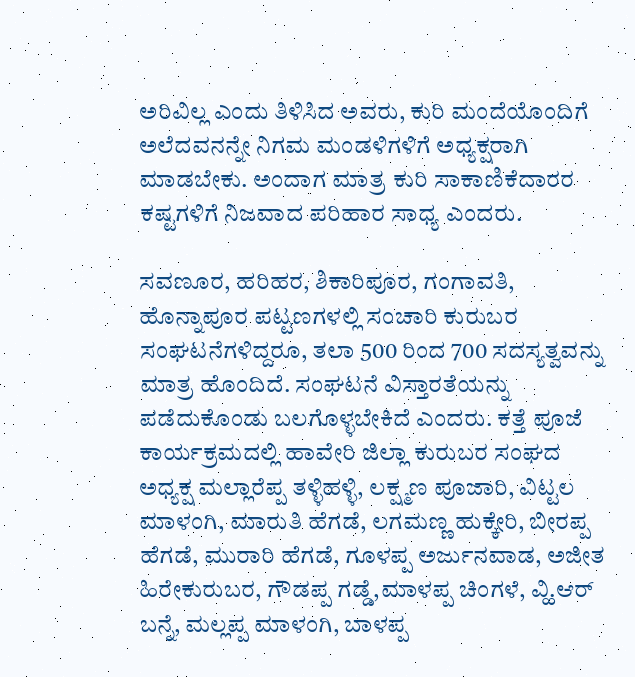ಅರಿವಿಲ್ಲ ಎಂದು ತಿಳಿಸಿದ ಅವರು, ಕುರಿ ಮಂದೆಯೊಂದಿಗೆ ಅಲೆದವನನ್ನೇ ನಿಗಮ ಮಂಡಳಿಗಳಿಗೆ ಅಧ್ಯಕ್ಷರಾಗಿ ಮಾಡಬೇಕು. ಅಂದಾಗ ಮಾತ್ರ ಕುರಿ ಸಾಕಾಣಿಕೆದಾರರ ಕಷ್ಟಗಳಿಗೆ ನಿಜವಾದ ಪರಿಹಾರ ಸಾಧ್ಯ ಎಂದರು.

ಸವಣೂರ, ಹರಿಹರ, ಶಿಕಾರಿಪೂರ, ಗಂಗಾವತಿ, ಹೊನ್ನಾಪೂರ ಪಟ್ಟಣಗಳಲ್ಲಿ ಸಂಚಾರಿ ಕುರುಬರ ಸಂಘಟನೆಗಳಿದ್ದರೂ, ತಲಾ 500 ರಿಂದ 700 ಸದಸ್ಯತ್ವವನ್ನು ಮಾತ್ರ ಹೊಂದಿದೆ. ಸಂಘಟನೆ ವಿಸ್ತಾರತೆಯನ್ನು ಪಡೆದುಕೊಂಡು ಬಲಗೊಳ್ಳಬೇಕಿದೆ ಎಂದರು. ಕತ್ತೆ ಪೂಜೆ ಕಾರ್ಯಕ್ರಮದಲ್ಲಿ ಹಾವೇರಿ ಜಿಲ್ಲಾ ಕುರುಬರ ಸಂಘದ ಅಧ್ಯಕ್ಷ ಮಲ್ಲಾರೆಪ್ಪ ತಳ್ಳಿಹಳ್ಳಿ, ಲಕ್ಷ್ಮಣ ಪೂಜಾರಿ, ವಿಟ್ಟಲ ಮಾಳಂಗಿ, ಮಾರುತಿ ಹೆಗಡೆ, ಲಗಮಣ್ಣ ಹುಕ್ಕೇರಿ, ಬೀರಪ್ಪ ಹೆಗಡೆ, ಮುರಾರಿ ಹೆಗಡೆ, ಗೂಳಪ್ಪ ಅರ್ಜುನವಾಡ, ಅಜೀತ ಹಿರೇಕುರುಬರ, ಗೌಡಪ್ಪ ಗಡ್ಡೆ,ಮಾಳಪ್ಪ ಚಿಂಗಳೆ, ವ್ಹಿ.ಆರ್ ಬನ್ನೆ, ಮಲ್ಲಪ್ಪ ಮಾಳಂಗಿ, ಬಾಳಪ್ಪ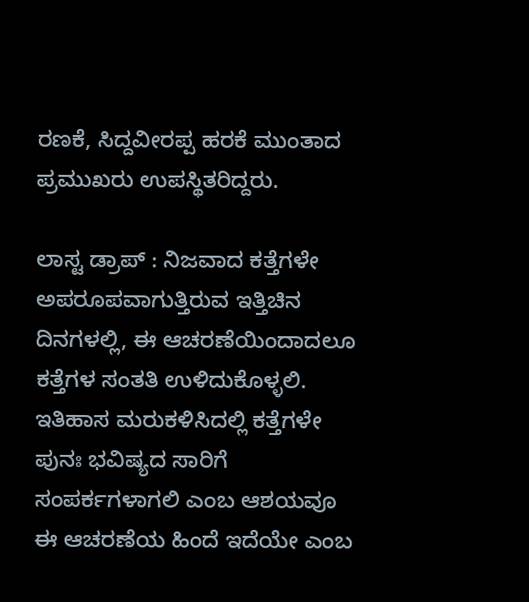ರಣಕೆ, ಸಿದ್ದವೀರಪ್ಪ ಹರಕೆ ಮುಂತಾದ ಪ್ರಮುಖರು ಉಪಸ್ಥಿತರಿದ್ದರು.

ಲಾಸ್ಟ ಡ್ರಾಪ್ : ನಿಜವಾದ ಕತ್ತೆಗಳೇ ಅಪರೂಪವಾಗುತ್ತಿರುವ ಇತ್ತಿಚಿನ ದಿನಗಳಲ್ಲಿ, ಈ ಆಚರಣೆಯಿಂದಾದಲೂ ಕತ್ತೆಗಳ ಸಂತತಿ ಉಳಿದುಕೊಳ್ಳಲಿ. ಇತಿಹಾಸ ಮರುಕಳಿಸಿದಲ್ಲಿ ಕತ್ತೆಗಳೇ ಪುನಃ ಭವಿಷ್ಯದ ಸಾರಿಗೆ ಸಂಪರ್ಕಗಳಾಗಲಿ ಎಂಬ ಆಶಯವೂ ಈ ಆಚರಣೆಯ ಹಿಂದೆ ಇದೆಯೇ ಎಂಬ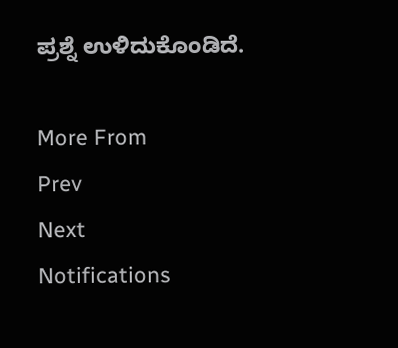ಪ್ರಶ್ನೆ ಉಳಿದುಕೊಂಡಿದೆ.

More From
Prev
Next
Notifications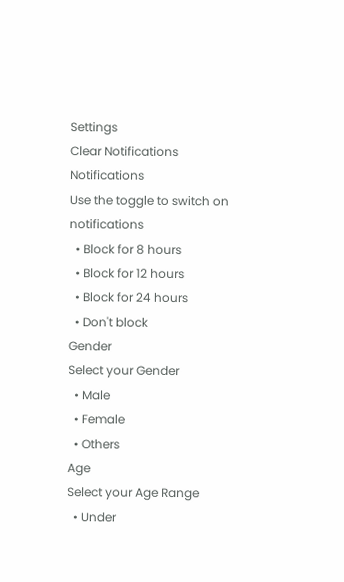Settings
Clear Notifications
Notifications
Use the toggle to switch on notifications
  • Block for 8 hours
  • Block for 12 hours
  • Block for 24 hours
  • Don't block
Gender
Select your Gender
  • Male
  • Female
  • Others
Age
Select your Age Range
  • Under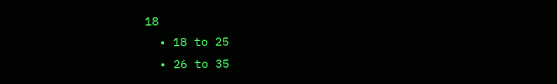18
  • 18 to 25
  • 26 to 35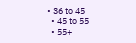• 36 to 45
  • 45 to 55
  • 55+